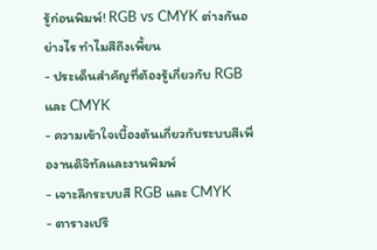รู้ก่อนพิมพ์! RGB vs CMYK ต่างกันอย่างไร ทำไมสีถึงเพี้ยน
- ประเด็นสำคัญที่ต้องรู้เกี่ยวกับ RGB และ CMYK
- ความเข้าใจเบื้องต้นเกี่ยวกับระบบสีเพื่องานดิจิทัลและงานพิมพ์
- เจาะลึกระบบสี RGB และ CMYK
- ตารางเปรี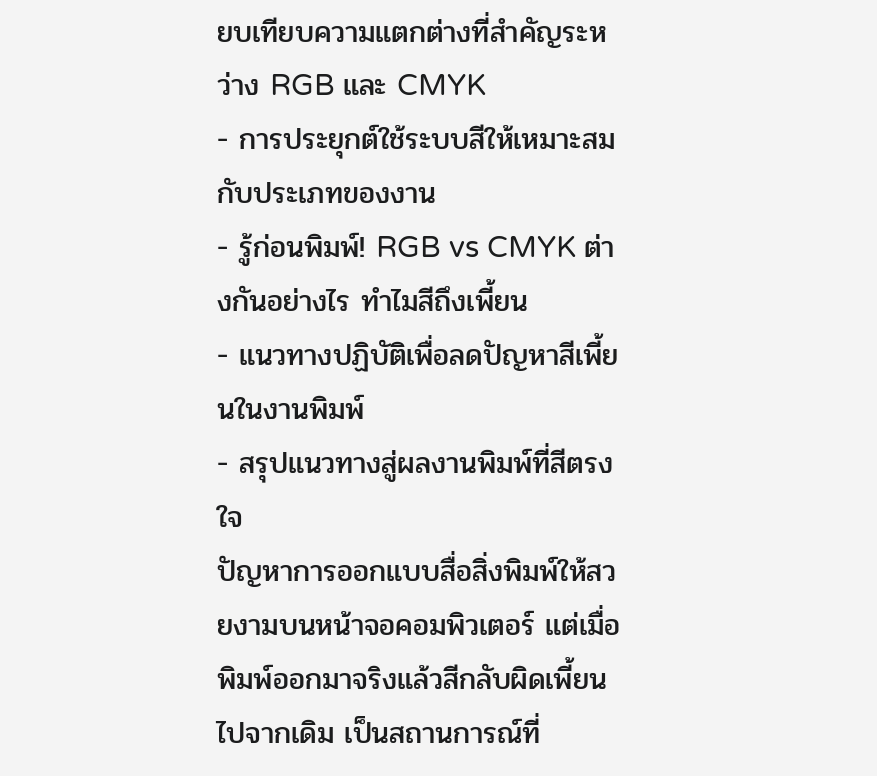ยบเทียบความแตกต่างที่สำคัญระหว่าง RGB และ CMYK
- การประยุกต์ใช้ระบบสีให้เหมาะสมกับประเภทของงาน
- รู้ก่อนพิมพ์! RGB vs CMYK ต่างกันอย่างไร ทำไมสีถึงเพี้ยน
- แนวทางปฏิบัติเพื่อลดปัญหาสีเพี้ยนในงานพิมพ์
- สรุปแนวทางสู่ผลงานพิมพ์ที่สีตรงใจ
ปัญหาการออกแบบสื่อสิ่งพิมพ์ให้สวยงามบนหน้าจอคอมพิวเตอร์ แต่เมื่อพิมพ์ออกมาจริงแล้วสีกลับผิดเพี้ยนไปจากเดิม เป็นสถานการณ์ที่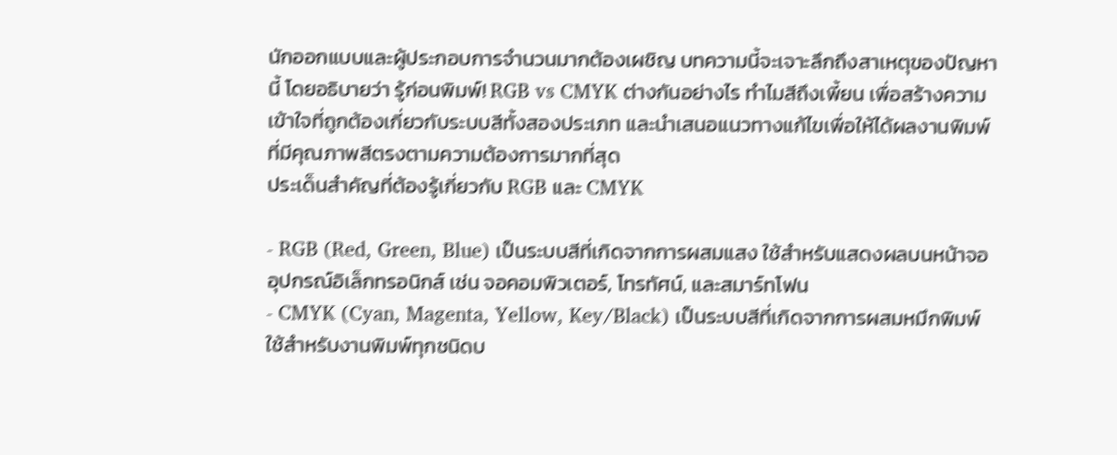นักออกแบบและผู้ประกอบการจำนวนมากต้องเผชิญ บทความนี้จะเจาะลึกถึงสาเหตุของปัญหานี้ โดยอธิบายว่า รู้ก่อนพิมพ์! RGB vs CMYK ต่างกันอย่างไร ทำไมสีถึงเพี้ยน เพื่อสร้างความเข้าใจที่ถูกต้องเกี่ยวกับระบบสีทั้งสองประเภท และนำเสนอแนวทางแก้ไขเพื่อให้ได้ผลงานพิมพ์ที่มีคุณภาพสีตรงตามความต้องการมากที่สุด
ประเด็นสำคัญที่ต้องรู้เกี่ยวกับ RGB และ CMYK

- RGB (Red, Green, Blue) เป็นระบบสีที่เกิดจากการผสมแสง ใช้สำหรับแสดงผลบนหน้าจออุปกรณ์อิเล็กทรอนิกส์ เช่น จอคอมพิวเตอร์, โทรทัศน์, และสมาร์ทโฟน
- CMYK (Cyan, Magenta, Yellow, Key/Black) เป็นระบบสีที่เกิดจากการผสมหมึกพิมพ์ ใช้สำหรับงานพิมพ์ทุกชนิดบ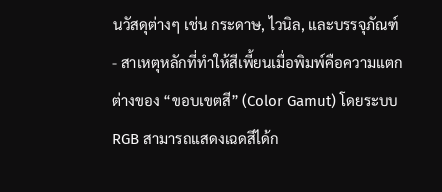นวัสดุต่างๆ เช่น กระดาษ, ไวนิล, และบรรจุภัณฑ์
- สาเหตุหลักที่ทำให้สีเพี้ยนเมื่อพิมพ์คือความแตกต่างของ “ขอบเขตสี” (Color Gamut) โดยระบบ RGB สามารถแสดงเฉดสีได้ก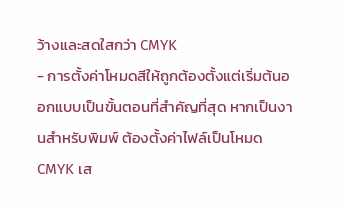ว้างและสดใสกว่า CMYK
- การตั้งค่าโหมดสีให้ถูกต้องตั้งแต่เริ่มต้นออกแบบเป็นขั้นตอนที่สำคัญที่สุด หากเป็นงานสำหรับพิมพ์ ต้องตั้งค่าไฟล์เป็นโหมด CMYK เส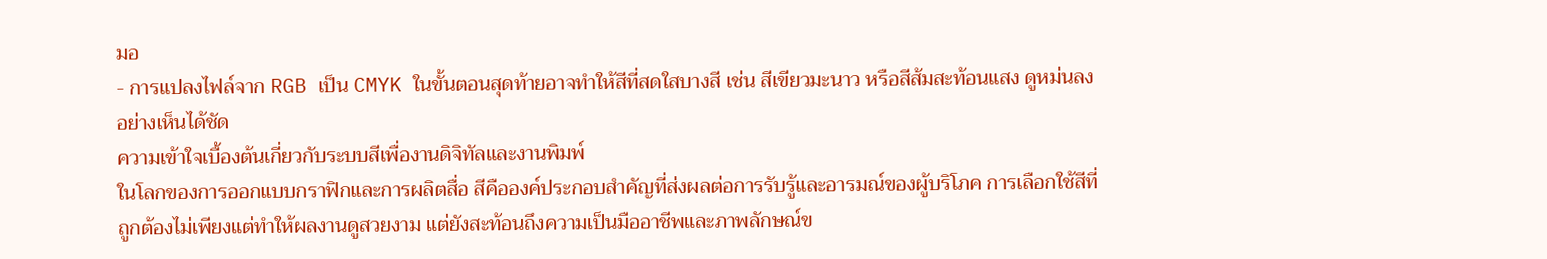มอ
- การแปลงไฟล์จาก RGB เป็น CMYK ในขั้นตอนสุดท้ายอาจทำให้สีที่สดใสบางสี เช่น สีเขียวมะนาว หรือสีส้มสะท้อนแสง ดูหม่นลงอย่างเห็นได้ชัด
ความเข้าใจเบื้องต้นเกี่ยวกับระบบสีเพื่องานดิจิทัลและงานพิมพ์
ในโลกของการออกแบบกราฟิกและการผลิตสื่อ สีคือองค์ประกอบสำคัญที่ส่งผลต่อการรับรู้และอารมณ์ของผู้บริโภค การเลือกใช้สีที่ถูกต้องไม่เพียงแต่ทำให้ผลงานดูสวยงาม แต่ยังสะท้อนถึงความเป็นมืออาชีพและภาพลักษณ์ข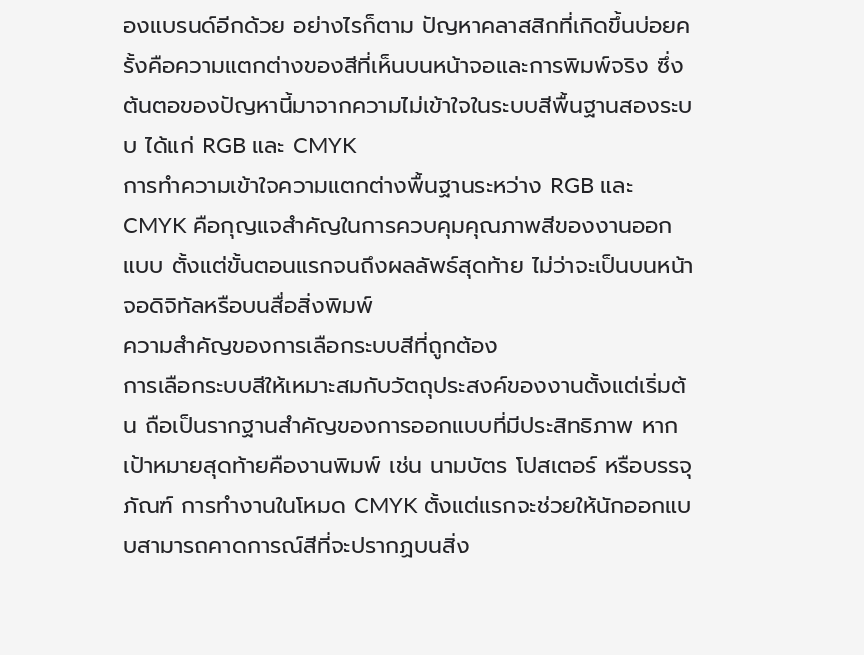องแบรนด์อีกด้วย อย่างไรก็ตาม ปัญหาคลาสสิกที่เกิดขึ้นบ่อยครั้งคือความแตกต่างของสีที่เห็นบนหน้าจอและการพิมพ์จริง ซึ่งต้นตอของปัญหานี้มาจากความไม่เข้าใจในระบบสีพื้นฐานสองระบบ ได้แก่ RGB และ CMYK
การทำความเข้าใจความแตกต่างพื้นฐานระหว่าง RGB และ CMYK คือกุญแจสำคัญในการควบคุมคุณภาพสีของงานออกแบบ ตั้งแต่ขั้นตอนแรกจนถึงผลลัพธ์สุดท้าย ไม่ว่าจะเป็นบนหน้าจอดิจิทัลหรือบนสื่อสิ่งพิมพ์
ความสำคัญของการเลือกระบบสีที่ถูกต้อง
การเลือกระบบสีให้เหมาะสมกับวัตถุประสงค์ของงานตั้งแต่เริ่มต้น ถือเป็นรากฐานสำคัญของการออกแบบที่มีประสิทธิภาพ หากเป้าหมายสุดท้ายคืองานพิมพ์ เช่น นามบัตร โปสเตอร์ หรือบรรจุภัณฑ์ การทำงานในโหมด CMYK ตั้งแต่แรกจะช่วยให้นักออกแบบสามารถคาดการณ์สีที่จะปรากฏบนสิ่ง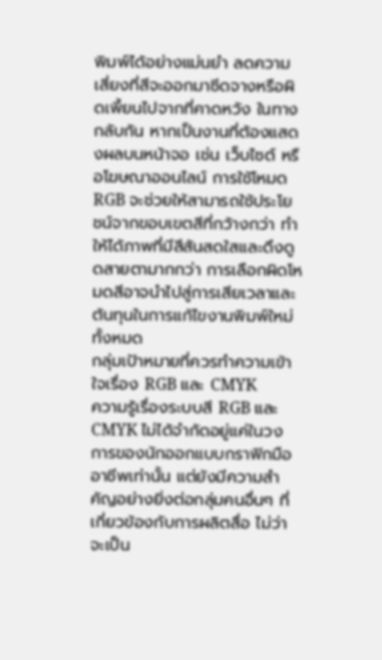พิมพ์ได้อย่างแม่นยำ ลดความเสี่ยงที่สีจะออกมาซีดจางหรือผิดเพี้ยนไปจากที่คาดหวัง ในทางกลับกัน หากเป็นงานที่ต้องแสดงผลบนหน้าจอ เช่น เว็บไซต์ หรือโฆษณาออนไลน์ การใช้โหมด RGB จะช่วยให้สามารถใช้ประโยชน์จากขอบเขตสีที่กว้างกว่า ทำให้ได้ภาพที่มีสีสันสดใสและดึงดูดสายตามากกว่า การเลือกผิดโหมดสีอาจนำไปสู่การเสียเวลาและต้นทุนในการแก้ไขงานพิมพ์ใหม่ทั้งหมด
กลุ่มเป้าหมายที่ควรทำความเข้าใจเรื่อง RGB และ CMYK
ความรู้เรื่องระบบสี RGB และ CMYK ไม่ได้จำกัดอยู่แค่ในวงการของนักออกแบบกราฟิกมืออาชีพเท่านั้น แต่ยังมีความสำคัญอย่างยิ่งต่อกลุ่มคนอื่นๆ ที่เกี่ยวข้องกับการผลิตสื่อ ไม่ว่าจะเป็น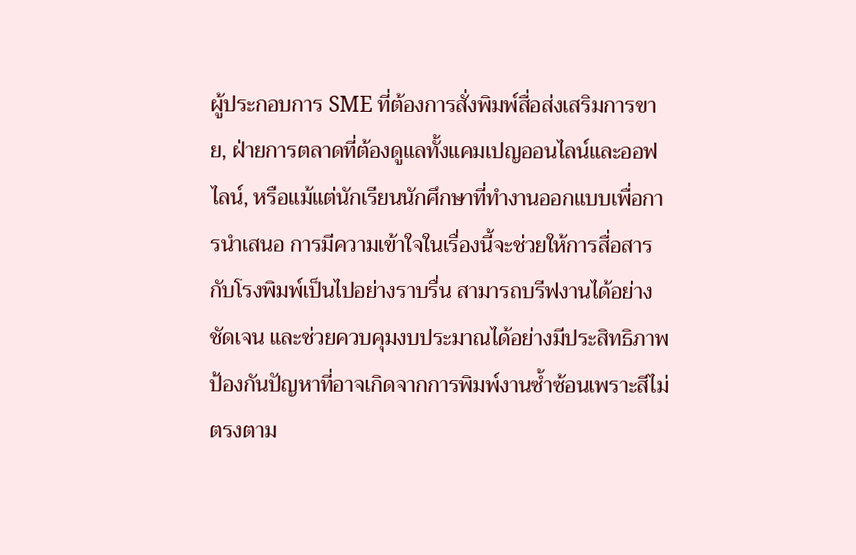ผู้ประกอบการ SME ที่ต้องการสั่งพิมพ์สื่อส่งเสริมการขาย, ฝ่ายการตลาดที่ต้องดูแลทั้งแคมเปญออนไลน์และออฟไลน์, หรือแม้แต่นักเรียนนักศึกษาที่ทำงานออกแบบเพื่อการนำเสนอ การมีความเข้าใจในเรื่องนี้จะช่วยให้การสื่อสารกับโรงพิมพ์เป็นไปอย่างราบรื่น สามารถบรีฟงานได้อย่างชัดเจน และช่วยควบคุมงบประมาณได้อย่างมีประสิทธิภาพ ป้องกันปัญหาที่อาจเกิดจากการพิมพ์งานซ้ำซ้อนเพราะสีไม่ตรงตาม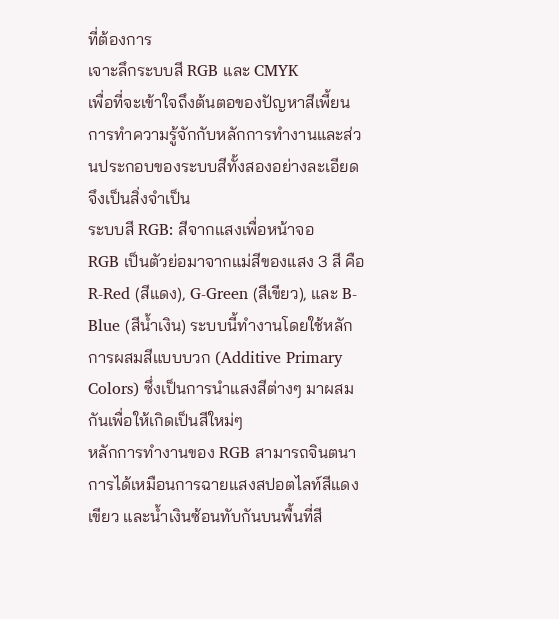ที่ต้องการ
เจาะลึกระบบสี RGB และ CMYK
เพื่อที่จะเข้าใจถึงต้นตอของปัญหาสีเพี้ยน การทำความรู้จักกับหลักการทำงานและส่วนประกอบของระบบสีทั้งสองอย่างละเอียดจึงเป็นสิ่งจำเป็น
ระบบสี RGB: สีจากแสงเพื่อหน้าจอ
RGB เป็นตัวย่อมาจากแม่สีของแสง 3 สี คือ R-Red (สีแดง), G-Green (สีเขียว), และ B-Blue (สีน้ำเงิน) ระบบนี้ทำงานโดยใช้หลักการผสมสีแบบบวก (Additive Primary Colors) ซึ่งเป็นการนำแสงสีต่างๆ มาผสมกันเพื่อให้เกิดเป็นสีใหม่ๆ
หลักการทำงานของ RGB สามารถจินตนาการได้เหมือนการฉายแสงสปอตไลท์สีแดง เขียว และน้ำเงินซ้อนทับกันบนพื้นที่สี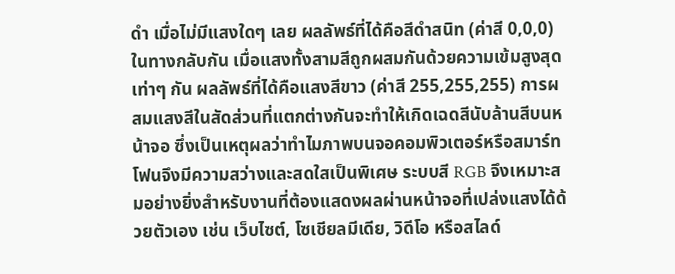ดำ เมื่อไม่มีแสงใดๆ เลย ผลลัพธ์ที่ได้คือสีดำสนิท (ค่าสี 0,0,0) ในทางกลับกัน เมื่อแสงทั้งสามสีถูกผสมกันด้วยความเข้มสูงสุดเท่าๆ กัน ผลลัพธ์ที่ได้คือแสงสีขาว (ค่าสี 255,255,255) การผสมแสงสีในสัดส่วนที่แตกต่างกันจะทำให้เกิดเฉดสีนับล้านสีบนหน้าจอ ซึ่งเป็นเหตุผลว่าทำไมภาพบนจอคอมพิวเตอร์หรือสมาร์ทโฟนจึงมีความสว่างและสดใสเป็นพิเศษ ระบบสี RGB จึงเหมาะสมอย่างยิ่งสำหรับงานที่ต้องแสดงผลผ่านหน้าจอที่เปล่งแสงได้ด้วยตัวเอง เช่น เว็บไซต์, โซเชียลมีเดีย, วิดีโอ หรือสไลด์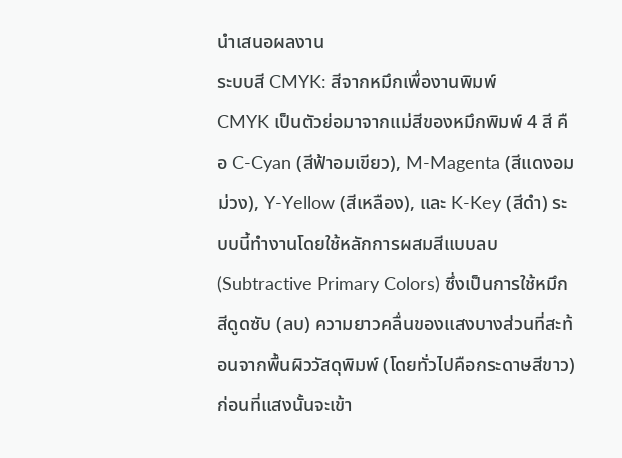นำเสนอผลงาน
ระบบสี CMYK: สีจากหมึกเพื่องานพิมพ์
CMYK เป็นตัวย่อมาจากแม่สีของหมึกพิมพ์ 4 สี คือ C-Cyan (สีฟ้าอมเขียว), M-Magenta (สีแดงอมม่วง), Y-Yellow (สีเหลือง), และ K-Key (สีดำ) ระบบนี้ทำงานโดยใช้หลักการผสมสีแบบลบ (Subtractive Primary Colors) ซึ่งเป็นการใช้หมึกสีดูดซับ (ลบ) ความยาวคลื่นของแสงบางส่วนที่สะท้อนจากพื้นผิววัสดุพิมพ์ (โดยทั่วไปคือกระดาษสีขาว) ก่อนที่แสงนั้นจะเข้า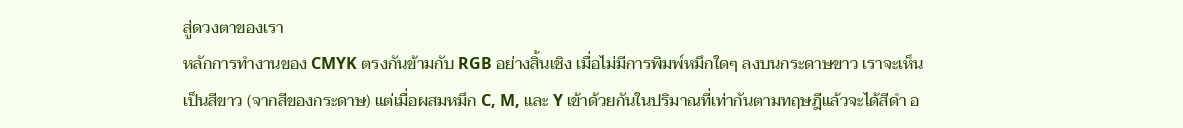สู่ดวงตาของเรา
หลักการทำงานของ CMYK ตรงกันข้ามกับ RGB อย่างสิ้นเชิง เมื่อไม่มีการพิมพ์หมึกใดๆ ลงบนกระดาษขาว เราจะเห็นเป็นสีขาว (จากสีของกระดาษ) แต่เมื่อผสมหมึก C, M, และ Y เข้าด้วยกันในปริมาณที่เท่ากันตามทฤษฎีแล้วจะได้สีดำ อ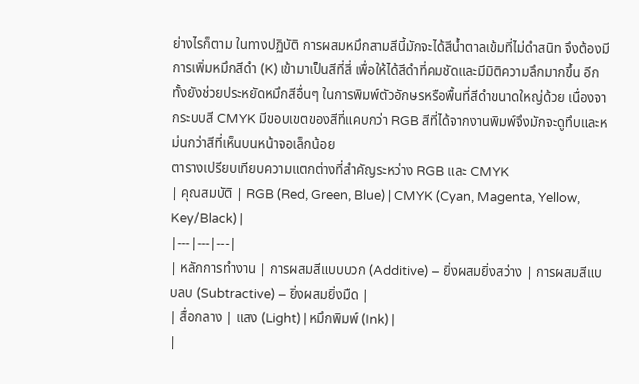ย่างไรก็ตาม ในทางปฏิบัติ การผสมหมึกสามสีนี้มักจะได้สีน้ำตาลเข้มที่ไม่ดำสนิท จึงต้องมีการเพิ่มหมึกสีดำ (K) เข้ามาเป็นสีที่สี่ เพื่อให้ได้สีดำที่คมชัดและมีมิติความลึกมากขึ้น อีกทั้งยังช่วยประหยัดหมึกสีอื่นๆ ในการพิมพ์ตัวอักษรหรือพื้นที่สีดำขนาดใหญ่ด้วย เนื่องจากระบบสี CMYK มีขอบเขตของสีที่แคบกว่า RGB สีที่ได้จากงานพิมพ์จึงมักจะดูทึบและหม่นกว่าสีที่เห็นบนหน้าจอเล็กน้อย
ตารางเปรียบเทียบความแตกต่างที่สำคัญระหว่าง RGB และ CMYK
| คุณสมบัติ | RGB (Red, Green, Blue) | CMYK (Cyan, Magenta, Yellow, Key/Black) |
|---|---|---|
| หลักการทำงาน | การผสมสีแบบบวก (Additive) – ยิ่งผสมยิ่งสว่าง | การผสมสีแบบลบ (Subtractive) – ยิ่งผสมยิ่งมืด |
| สื่อกลาง | แสง (Light) | หมึกพิมพ์ (Ink) |
|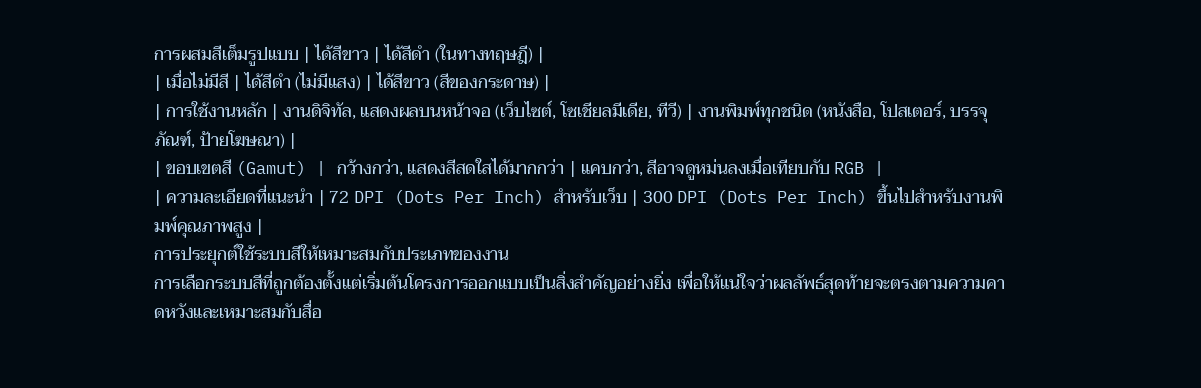การผสมสีเต็มรูปแบบ | ได้สีขาว | ได้สีดำ (ในทางทฤษฎี) |
| เมื่อไม่มีสี | ได้สีดำ (ไม่มีแสง) | ได้สีขาว (สีของกระดาษ) |
| การใช้งานหลัก | งานดิจิทัล, แสดงผลบนหน้าจอ (เว็บไซต์, โซเชียลมีเดีย, ทีวี) | งานพิมพ์ทุกชนิด (หนังสือ, โปสเตอร์, บรรจุภัณฑ์, ป้ายโฆษณา) |
| ขอบเขตสี (Gamut) | กว้างกว่า, แสดงสีสดใสได้มากกว่า | แคบกว่า, สีอาจดูหม่นลงเมื่อเทียบกับ RGB |
| ความละเอียดที่แนะนำ | 72 DPI (Dots Per Inch) สำหรับเว็บ | 300 DPI (Dots Per Inch) ขึ้นไปสำหรับงานพิมพ์คุณภาพสูง |
การประยุกต์ใช้ระบบสีให้เหมาะสมกับประเภทของงาน
การเลือกระบบสีที่ถูกต้องตั้งแต่เริ่มต้นโครงการออกแบบเป็นสิ่งสำคัญอย่างยิ่ง เพื่อให้แน่ใจว่าผลลัพธ์สุดท้ายจะตรงตามความคาดหวังและเหมาะสมกับสื่อ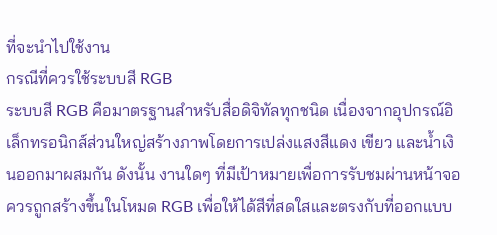ที่จะนำไปใช้งาน
กรณีที่ควรใช้ระบบสี RGB
ระบบสี RGB คือมาตรฐานสำหรับสื่อดิจิทัลทุกชนิด เนื่องจากอุปกรณ์อิเล็กทรอนิกส์ส่วนใหญ่สร้างภาพโดยการเปล่งแสงสีแดง เขียว และน้ำเงินออกมาผสมกัน ดังนั้น งานใดๆ ที่มีเป้าหมายเพื่อการรับชมผ่านหน้าจอ ควรถูกสร้างขึ้นในโหมด RGB เพื่อให้ได้สีที่สดใสและตรงกับที่ออกแบบ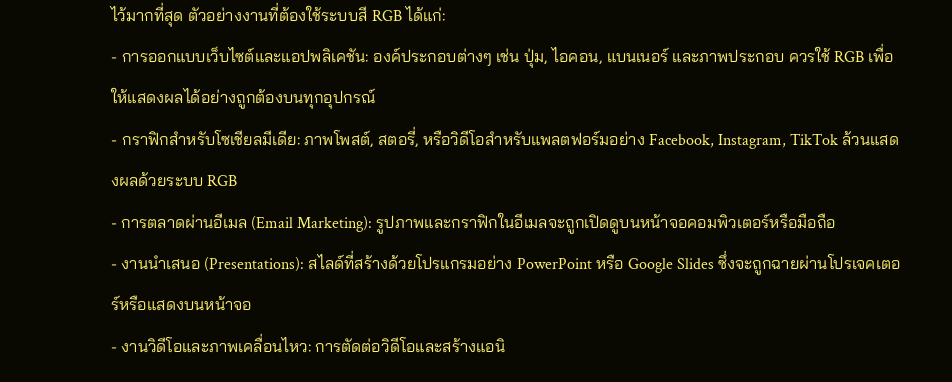ไว้มากที่สุด ตัวอย่างงานที่ต้องใช้ระบบสี RGB ได้แก่:
- การออกแบบเว็บไซต์และแอปพลิเคชัน: องค์ประกอบต่างๆ เช่น ปุ่ม, ไอคอน, แบนเนอร์ และภาพประกอบ ควรใช้ RGB เพื่อให้แสดงผลได้อย่างถูกต้องบนทุกอุปกรณ์
- กราฟิกสำหรับโซเชียลมีเดีย: ภาพโพสต์, สตอรี่, หรือวิดีโอสำหรับแพลตฟอร์มอย่าง Facebook, Instagram, TikTok ล้วนแสดงผลด้วยระบบ RGB
- การตลาดผ่านอีเมล (Email Marketing): รูปภาพและกราฟิกในอีเมลจะถูกเปิดดูบนหน้าจอคอมพิวเตอร์หรือมือถือ
- งานนำเสนอ (Presentations): สไลด์ที่สร้างด้วยโปรแกรมอย่าง PowerPoint หรือ Google Slides ซึ่งจะถูกฉายผ่านโปรเจคเตอร์หรือแสดงบนหน้าจอ
- งานวิดีโอและภาพเคลื่อนไหว: การตัดต่อวิดีโอและสร้างแอนิ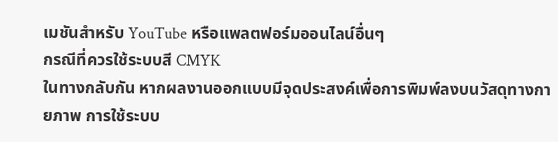เมชันสำหรับ YouTube หรือแพลตฟอร์มออนไลน์อื่นๆ
กรณีที่ควรใช้ระบบสี CMYK
ในทางกลับกัน หากผลงานออกแบบมีจุดประสงค์เพื่อการพิมพ์ลงบนวัสดุทางกายภาพ การใช้ระบบ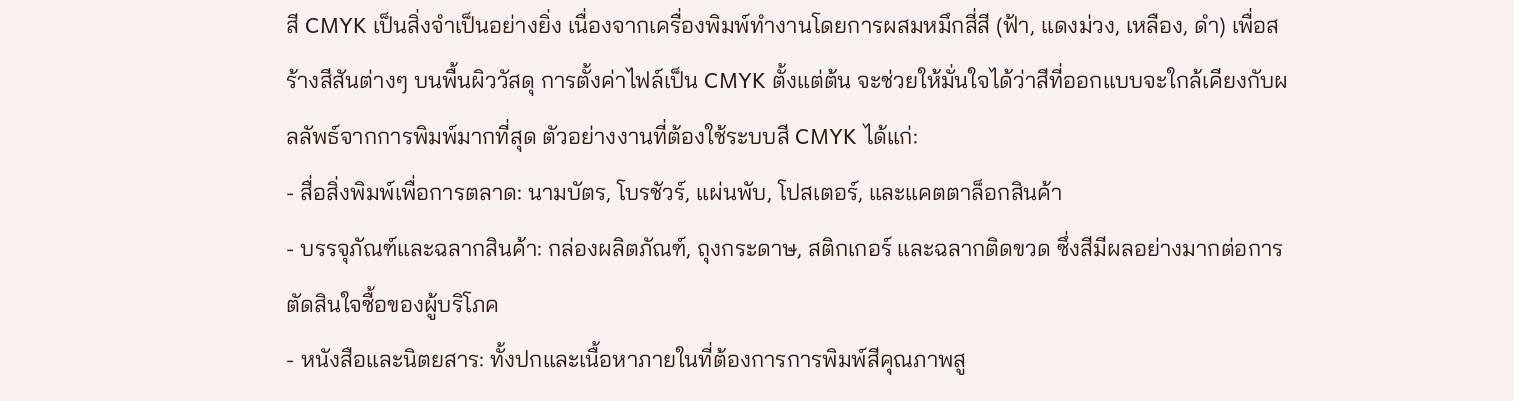สี CMYK เป็นสิ่งจำเป็นอย่างยิ่ง เนื่องจากเครื่องพิมพ์ทำงานโดยการผสมหมึกสี่สี (ฟ้า, แดงม่วง, เหลือง, ดำ) เพื่อสร้างสีสันต่างๆ บนพื้นผิววัสดุ การตั้งค่าไฟล์เป็น CMYK ตั้งแต่ต้น จะช่วยให้มั่นใจได้ว่าสีที่ออกแบบจะใกล้เคียงกับผลลัพธ์จากการพิมพ์มากที่สุด ตัวอย่างงานที่ต้องใช้ระบบสี CMYK ได้แก่:
- สื่อสิ่งพิมพ์เพื่อการตลาด: นามบัตร, โบรชัวร์, แผ่นพับ, โปสเตอร์, และแคตตาล็อกสินค้า
- บรรจุภัณฑ์และฉลากสินค้า: กล่องผลิตภัณฑ์, ถุงกระดาษ, สติกเกอร์ และฉลากติดขวด ซึ่งสีมีผลอย่างมากต่อการตัดสินใจซื้อของผู้บริโภค
- หนังสือและนิตยสาร: ทั้งปกและเนื้อหาภายในที่ต้องการการพิมพ์สีคุณภาพสู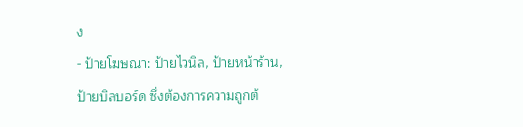ง
- ป้ายโฆษณา: ป้ายไวนิล, ป้ายหน้าร้าน, ป้ายบิลบอร์ด ซึ่งต้องการความถูกต้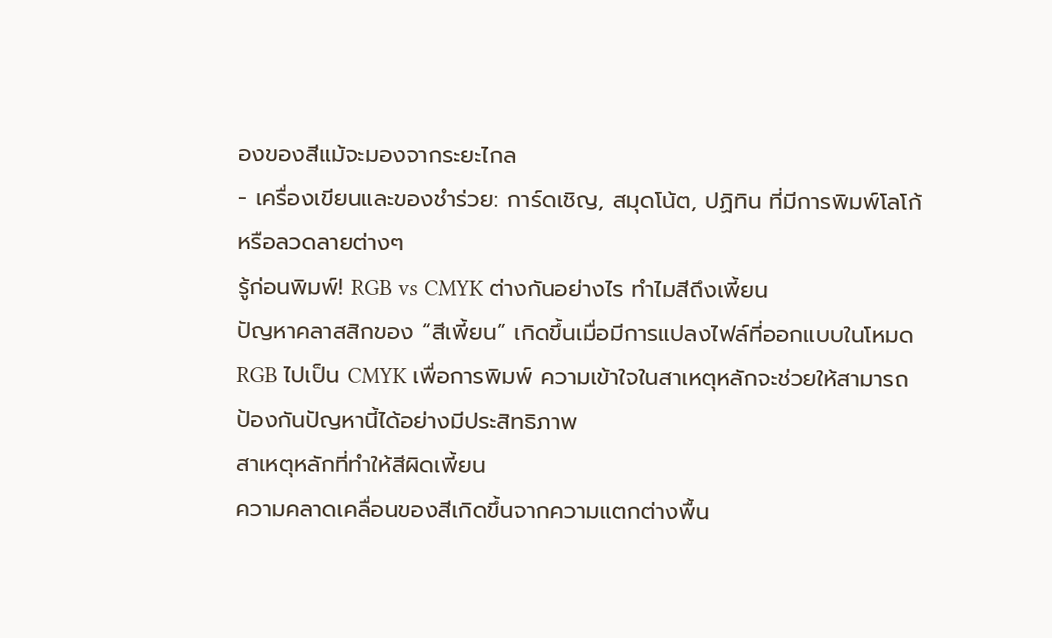องของสีแม้จะมองจากระยะไกล
- เครื่องเขียนและของชำร่วย: การ์ดเชิญ, สมุดโน้ต, ปฏิทิน ที่มีการพิมพ์โลโก้หรือลวดลายต่างๆ
รู้ก่อนพิมพ์! RGB vs CMYK ต่างกันอย่างไร ทำไมสีถึงเพี้ยน
ปัญหาคลาสสิกของ “สีเพี้ยน” เกิดขึ้นเมื่อมีการแปลงไฟล์ที่ออกแบบในโหมด RGB ไปเป็น CMYK เพื่อการพิมพ์ ความเข้าใจในสาเหตุหลักจะช่วยให้สามารถป้องกันปัญหานี้ได้อย่างมีประสิทธิภาพ
สาเหตุหลักที่ทำให้สีผิดเพี้ยน
ความคลาดเคลื่อนของสีเกิดขึ้นจากความแตกต่างพื้น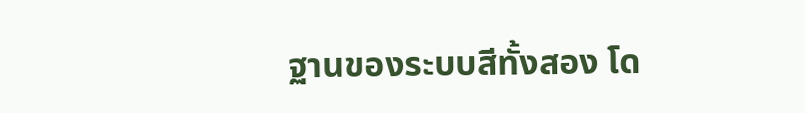ฐานของระบบสีทั้งสอง โด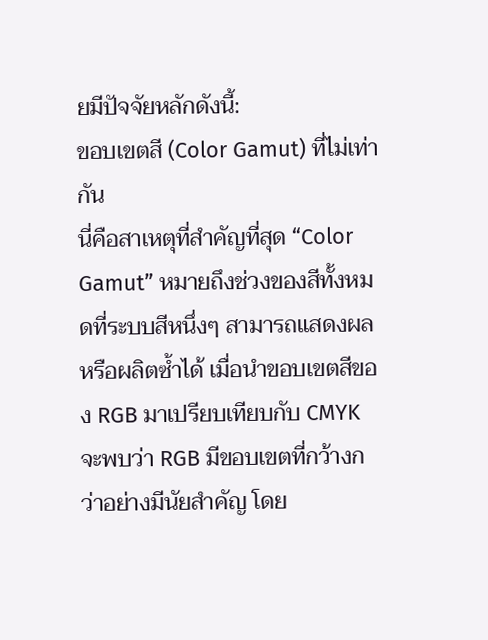ยมีปัจจัยหลักดังนี้:
ขอบเขตสี (Color Gamut) ที่ไม่เท่ากัน
นี่คือสาเหตุที่สำคัญที่สุด “Color Gamut” หมายถึงช่วงของสีทั้งหมดที่ระบบสีหนึ่งๆ สามารถแสดงผลหรือผลิตซ้ำได้ เมื่อนำขอบเขตสีของ RGB มาเปรียบเทียบกับ CMYK จะพบว่า RGB มีขอบเขตที่กว้างกว่าอย่างมีนัยสำคัญ โดย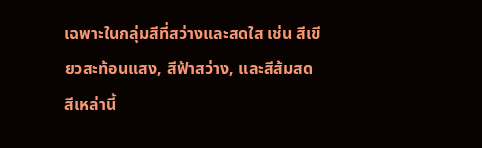เฉพาะในกลุ่มสีที่สว่างและสดใส เช่น สีเขียวสะท้อนแสง, สีฟ้าสว่าง, และสีส้มสด สีเหล่านี้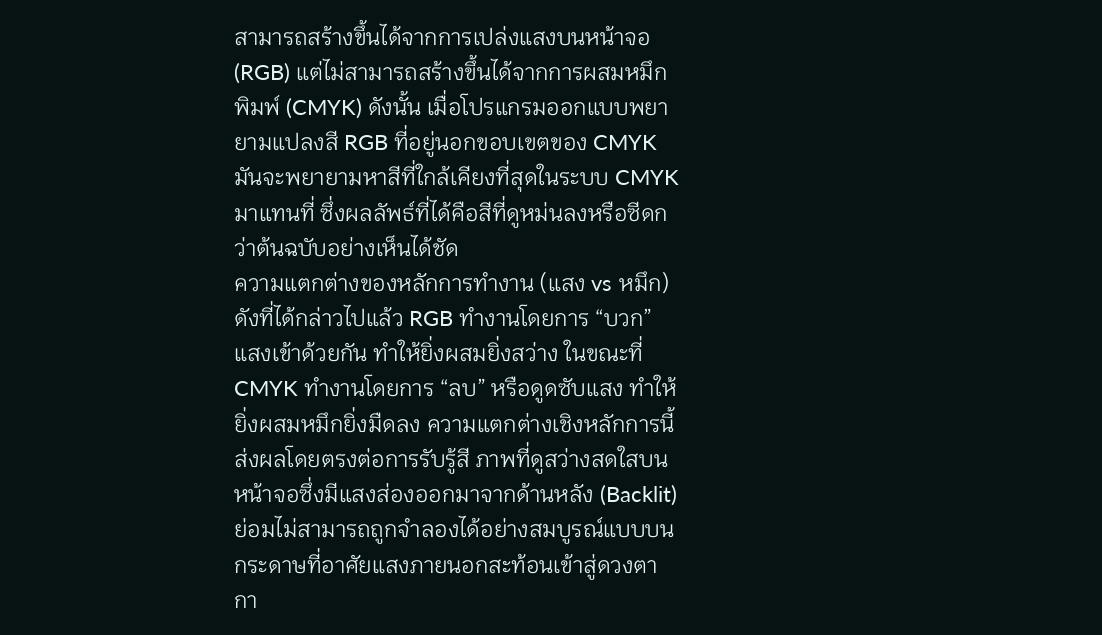สามารถสร้างขึ้นได้จากการเปล่งแสงบนหน้าจอ (RGB) แต่ไม่สามารถสร้างขึ้นได้จากการผสมหมึกพิมพ์ (CMYK) ดังนั้น เมื่อโปรแกรมออกแบบพยายามแปลงสี RGB ที่อยู่นอกขอบเขตของ CMYK มันจะพยายามหาสีที่ใกล้เคียงที่สุดในระบบ CMYK มาแทนที่ ซึ่งผลลัพธ์ที่ได้คือสีที่ดูหม่นลงหรือซีดกว่าต้นฉบับอย่างเห็นได้ชัด
ความแตกต่างของหลักการทำงาน (แสง vs หมึก)
ดังที่ได้กล่าวไปแล้ว RGB ทำงานโดยการ “บวก” แสงเข้าด้วยกัน ทำให้ยิ่งผสมยิ่งสว่าง ในขณะที่ CMYK ทำงานโดยการ “ลบ” หรือดูดซับแสง ทำให้ยิ่งผสมหมึกยิ่งมืดลง ความแตกต่างเชิงหลักการนี้ส่งผลโดยตรงต่อการรับรู้สี ภาพที่ดูสว่างสดใสบนหน้าจอซึ่งมีแสงส่องออกมาจากด้านหลัง (Backlit) ย่อมไม่สามารถถูกจำลองได้อย่างสมบูรณ์แบบบนกระดาษที่อาศัยแสงภายนอกสะท้อนเข้าสู่ดวงตา
กา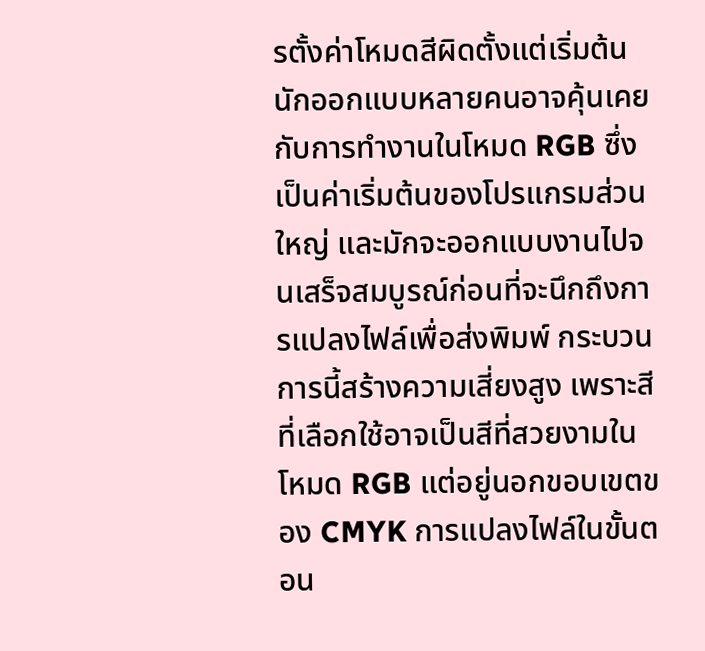รตั้งค่าโหมดสีผิดตั้งแต่เริ่มต้น
นักออกแบบหลายคนอาจคุ้นเคยกับการทำงานในโหมด RGB ซึ่งเป็นค่าเริ่มต้นของโปรแกรมส่วนใหญ่ และมักจะออกแบบงานไปจนเสร็จสมบูรณ์ก่อนที่จะนึกถึงการแปลงไฟล์เพื่อส่งพิมพ์ กระบวนการนี้สร้างความเสี่ยงสูง เพราะสีที่เลือกใช้อาจเป็นสีที่สวยงามในโหมด RGB แต่อยู่นอกขอบเขตของ CMYK การแปลงไฟล์ในขั้นตอน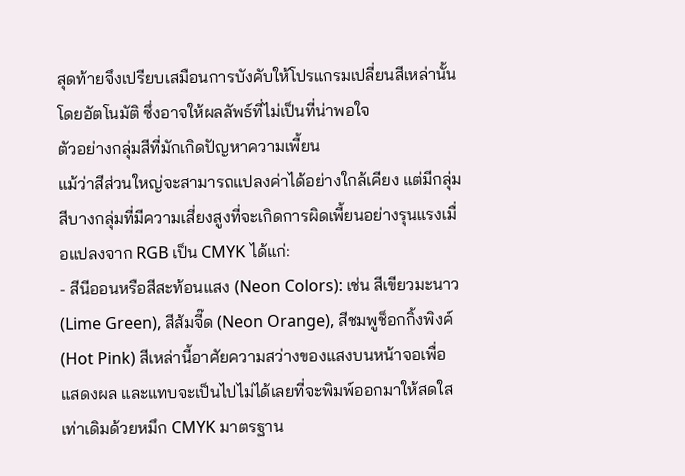สุดท้ายจึงเปรียบเสมือนการบังคับให้โปรแกรมเปลี่ยนสีเหล่านั้นโดยอัตโนมัติ ซึ่งอาจให้ผลลัพธ์ที่ไม่เป็นที่น่าพอใจ
ตัวอย่างกลุ่มสีที่มักเกิดปัญหาความเพี้ยน
แม้ว่าสีส่วนใหญ่จะสามารถแปลงค่าได้อย่างใกล้เคียง แต่มีกลุ่มสีบางกลุ่มที่มีความเสี่ยงสูงที่จะเกิดการผิดเพี้ยนอย่างรุนแรงเมื่อแปลงจาก RGB เป็น CMYK ได้แก่:
- สีนีออนหรือสีสะท้อนแสง (Neon Colors): เช่น สีเขียวมะนาว (Lime Green), สีส้มจี๊ด (Neon Orange), สีชมพูช็อกกิ้งพิงค์ (Hot Pink) สีเหล่านี้อาศัยความสว่างของแสงบนหน้าจอเพื่อแสดงผล และแทบจะเป็นไปไม่ได้เลยที่จะพิมพ์ออกมาให้สดใสเท่าเดิมด้วยหมึก CMYK มาตรฐาน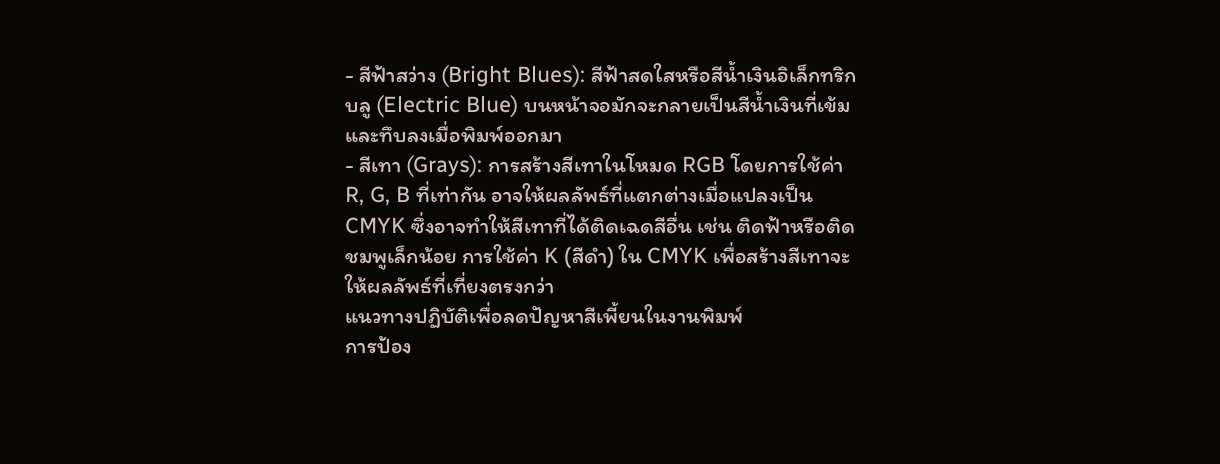- สีฟ้าสว่าง (Bright Blues): สีฟ้าสดใสหรือสีน้ำเงินอิเล็กทริกบลู (Electric Blue) บนหน้าจอมักจะกลายเป็นสีน้ำเงินที่เข้มและทึบลงเมื่อพิมพ์ออกมา
- สีเทา (Grays): การสร้างสีเทาในโหมด RGB โดยการใช้ค่า R, G, B ที่เท่ากัน อาจให้ผลลัพธ์ที่แตกต่างเมื่อแปลงเป็น CMYK ซึ่งอาจทำให้สีเทาที่ได้ติดเฉดสีอื่น เช่น ติดฟ้าหรือติดชมพูเล็กน้อย การใช้ค่า K (สีดำ) ใน CMYK เพื่อสร้างสีเทาจะให้ผลลัพธ์ที่เที่ยงตรงกว่า
แนวทางปฏิบัติเพื่อลดปัญหาสีเพี้ยนในงานพิมพ์
การป้อง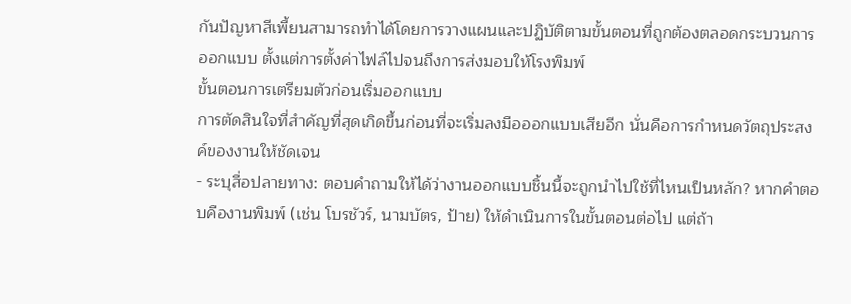กันปัญหาสีเพี้ยนสามารถทำได้โดยการวางแผนและปฏิบัติตามขั้นตอนที่ถูกต้องตลอดกระบวนการออกแบบ ตั้งแต่การตั้งค่าไฟล์ไปจนถึงการส่งมอบให้โรงพิมพ์
ขั้นตอนการเตรียมตัวก่อนเริ่มออกแบบ
การตัดสินใจที่สำคัญที่สุดเกิดขึ้นก่อนที่จะเริ่มลงมือออกแบบเสียอีก นั่นคือการกำหนดวัตถุประสงค์ของงานให้ชัดเจน
- ระบุสื่อปลายทาง: ตอบคำถามให้ได้ว่างานออกแบบชิ้นนี้จะถูกนำไปใช้ที่ไหนเป็นหลัก? หากคำตอบคืองานพิมพ์ (เช่น โบรชัวร์, นามบัตร, ป้าย) ให้ดำเนินการในขั้นตอนต่อไป แต่ถ้า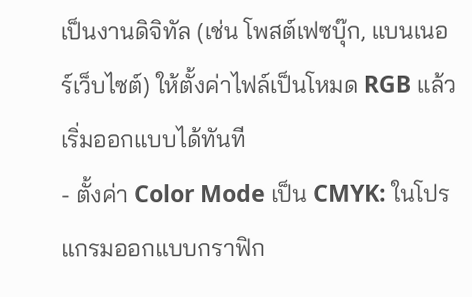เป็นงานดิจิทัล (เช่น โพสต์เฟซบุ๊ก, แบนเนอร์เว็บไซต์) ให้ตั้งค่าไฟล์เป็นโหมด RGB แล้วเริ่มออกแบบได้ทันที
- ตั้งค่า Color Mode เป็น CMYK: ในโปรแกรมออกแบบกราฟิก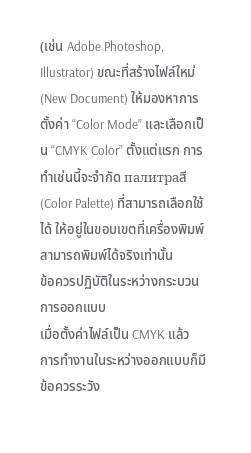(เช่น Adobe Photoshop, Illustrator) ขณะที่สร้างไฟล์ใหม่ (New Document) ให้มองหาการตั้งค่า “Color Mode” และเลือกเป็น “CMYK Color” ตั้งแต่แรก การทำเช่นนี้จะจำกัด палитраสี (Color Palette) ที่สามารถเลือกใช้ได้ ให้อยู่ในขอบเขตที่เครื่องพิมพ์สามารถพิมพ์ได้จริงเท่านั้น
ข้อควรปฏิบัติในระหว่างกระบวนการออกแบบ
เมื่อตั้งค่าไฟล์เป็น CMYK แล้ว การทำงานในระหว่างออกแบบก็มีข้อควรระวัง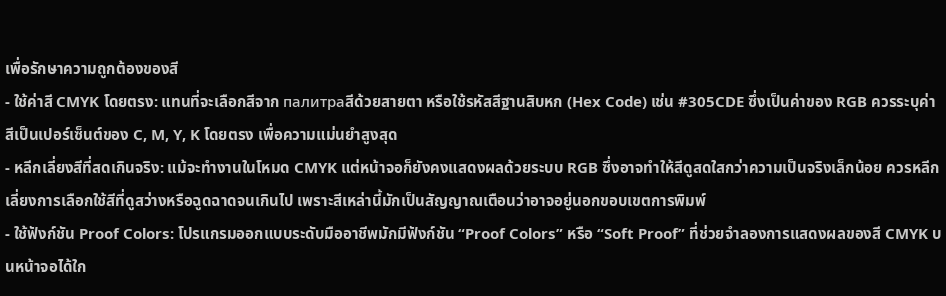เพื่อรักษาความถูกต้องของสี
- ใช้ค่าสี CMYK โดยตรง: แทนที่จะเลือกสีจาก палитраสีด้วยสายตา หรือใช้รหัสสีฐานสิบหก (Hex Code) เช่น #305CDE ซึ่งเป็นค่าของ RGB ควรระบุค่าสีเป็นเปอร์เซ็นต์ของ C, M, Y, K โดยตรง เพื่อความแม่นยำสูงสุด
- หลีกเลี่ยงสีที่สดเกินจริง: แม้จะทำงานในโหมด CMYK แต่หน้าจอก็ยังคงแสดงผลด้วยระบบ RGB ซึ่งอาจทำให้สีดูสดใสกว่าความเป็นจริงเล็กน้อย ควรหลีกเลี่ยงการเลือกใช้สีที่ดูสว่างหรือฉูดฉาดจนเกินไป เพราะสีเหล่านี้มักเป็นสัญญาณเตือนว่าอาจอยู่นอกขอบเขตการพิมพ์
- ใช้ฟังก์ชัน Proof Colors: โปรแกรมออกแบบระดับมืออาชีพมักมีฟังก์ชัน “Proof Colors” หรือ “Soft Proof” ที่ช่วยจำลองการแสดงผลของสี CMYK บนหน้าจอได้ใก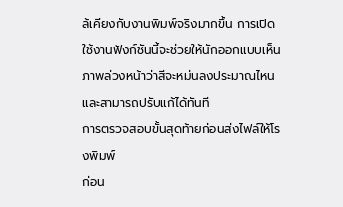ล้เคียงกับงานพิมพ์จริงมากขึ้น การเปิดใช้งานฟังก์ชันนี้จะช่วยให้นักออกแบบเห็นภาพล่วงหน้าว่าสีจะหม่นลงประมาณไหน และสามารถปรับแก้ได้ทันที
การตรวจสอบขั้นสุดท้ายก่อนส่งไฟล์ให้โรงพิมพ์
ก่อน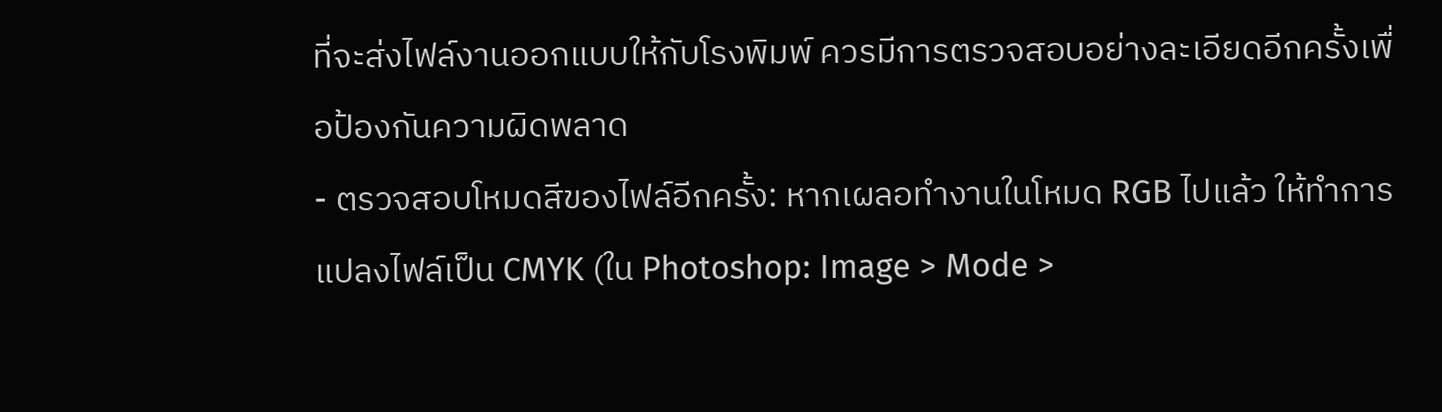ที่จะส่งไฟล์งานออกแบบให้กับโรงพิมพ์ ควรมีการตรวจสอบอย่างละเอียดอีกครั้งเพื่อป้องกันความผิดพลาด
- ตรวจสอบโหมดสีของไฟล์อีกครั้ง: หากเผลอทำงานในโหมด RGB ไปแล้ว ให้ทำการแปลงไฟล์เป็น CMYK (ใน Photoshop: Image > Mode >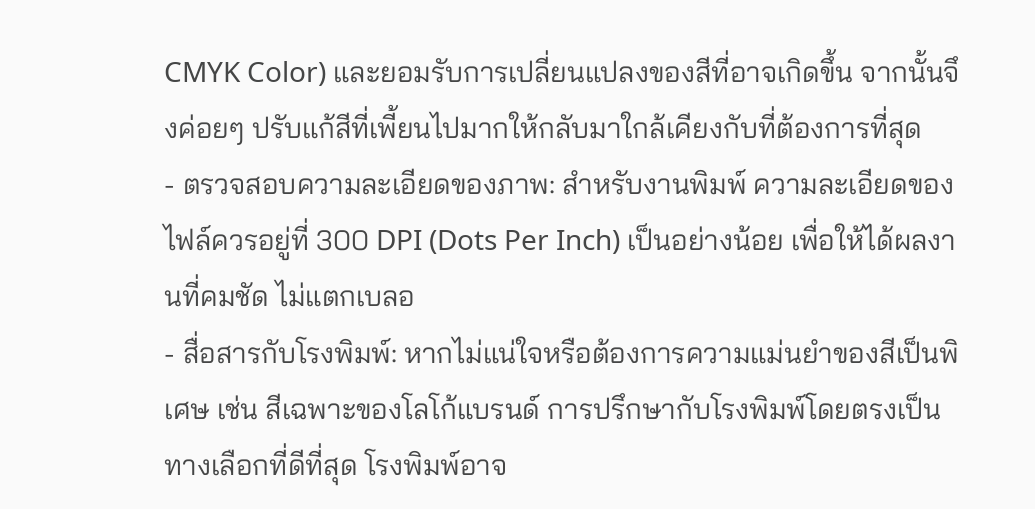CMYK Color) และยอมรับการเปลี่ยนแปลงของสีที่อาจเกิดขึ้น จากนั้นจึงค่อยๆ ปรับแก้สีที่เพี้ยนไปมากให้กลับมาใกล้เคียงกับที่ต้องการที่สุด
- ตรวจสอบความละเอียดของภาพ: สำหรับงานพิมพ์ ความละเอียดของไฟล์ควรอยู่ที่ 300 DPI (Dots Per Inch) เป็นอย่างน้อย เพื่อให้ได้ผลงานที่คมชัด ไม่แตกเบลอ
- สื่อสารกับโรงพิมพ์: หากไม่แน่ใจหรือต้องการความแม่นยำของสีเป็นพิเศษ เช่น สีเฉพาะของโลโก้แบรนด์ การปรึกษากับโรงพิมพ์โดยตรงเป็นทางเลือกที่ดีที่สุด โรงพิมพ์อาจ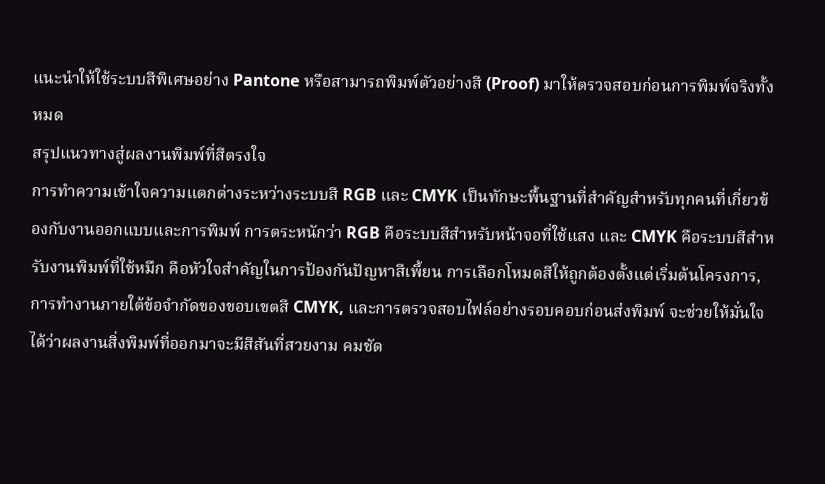แนะนำให้ใช้ระบบสีพิเศษอย่าง Pantone หรือสามารถพิมพ์ตัวอย่างสี (Proof) มาให้ตรวจสอบก่อนการพิมพ์จริงทั้งหมด
สรุปแนวทางสู่ผลงานพิมพ์ที่สีตรงใจ
การทำความเข้าใจความแตกต่างระหว่างระบบสี RGB และ CMYK เป็นทักษะพื้นฐานที่สำคัญสำหรับทุกคนที่เกี่ยวข้องกับงานออกแบบและการพิมพ์ การตระหนักว่า RGB คือระบบสีสำหรับหน้าจอที่ใช้แสง และ CMYK คือระบบสีสำหรับงานพิมพ์ที่ใช้หมึก คือหัวใจสำคัญในการป้องกันปัญหาสีเพี้ยน การเลือกโหมดสีให้ถูกต้องตั้งแต่เริ่มต้นโครงการ, การทำงานภายใต้ข้อจำกัดของขอบเขตสี CMYK, และการตรวจสอบไฟล์อย่างรอบคอบก่อนส่งพิมพ์ จะช่วยให้มั่นใจได้ว่าผลงานสิ่งพิมพ์ที่ออกมาจะมีสีสันที่สวยงาม คมชัด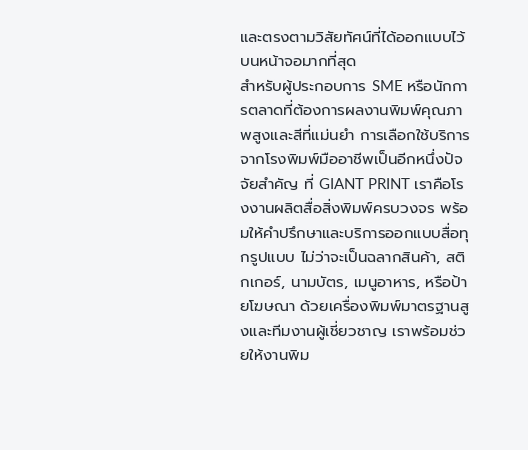และตรงตามวิสัยทัศน์ที่ได้ออกแบบไว้บนหน้าจอมากที่สุด
สำหรับผู้ประกอบการ SME หรือนักการตลาดที่ต้องการผลงานพิมพ์คุณภาพสูงและสีที่แม่นยำ การเลือกใช้บริการจากโรงพิมพ์มืออาชีพเป็นอีกหนึ่งปัจจัยสำคัญ ที่ GIANT PRINT เราคือโรงงานผลิตสื่อสิ่งพิมพ์ครบวงจร พร้อมให้คำปรึกษาและบริการออกแบบสื่อทุกรูปแบบ ไม่ว่าจะเป็นฉลากสินค้า, สติกเกอร์, นามบัตร, เมนูอาหาร, หรือป้ายโฆษณา ด้วยเครื่องพิมพ์มาตรฐานสูงและทีมงานผู้เชี่ยวชาญ เราพร้อมช่วยให้งานพิม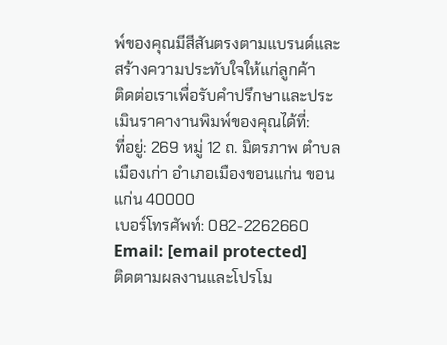พ์ของคุณมีสีสันตรงตามแบรนด์และสร้างความประทับใจให้แก่ลูกค้า
ติดต่อเราเพื่อรับคำปรึกษาและประเมินราคางานพิมพ์ของคุณได้ที่:
ที่อยู่: 269 หมู่ 12 ถ. มิตรภาพ ตำบลเมืองเก่า อำเภอเมืองขอนแก่น ขอนแก่น 40000
เบอร์โทรศัพท์: 082-2262660
Email: [email protected]
ติดตามผลงานและโปรโม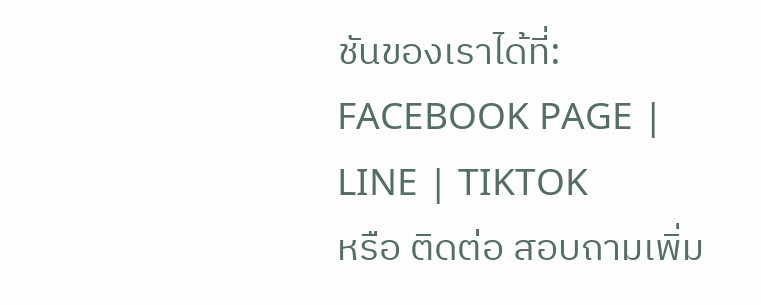ชันของเราได้ที่:
FACEBOOK PAGE | LINE | TIKTOK
หรือ ติดต่อ สอบถามเพิ่ม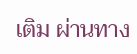เติม ผ่านทาง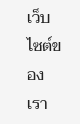เว็บไซต์ของเรา